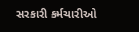સરકારી કર્મચારીઓ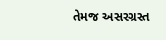તેમજ અસરગ્રસ્ત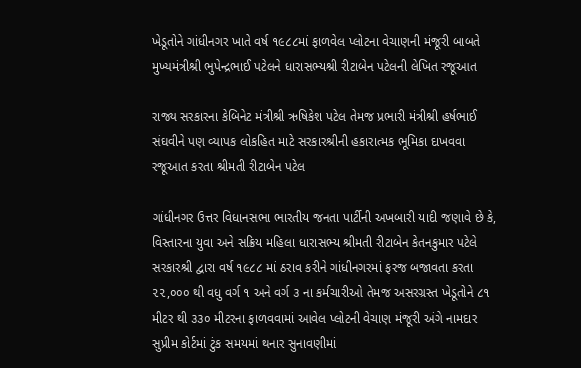ખેડૂતોને ગાંધીનગર ખાતે વર્ષ ૧૯૮૮માં ફાળવેલ પ્લોટના વેચાણની મંજૂરી બાબતે મુખ્યમંત્રીશ્રી ભુપેન્દ્રભાઈ પટેલને ધારાસભ્યશ્રી રીટાબેન પટેલની લેખિત રજૂઆત

રાજ્ય સરકારના કેબિનેટ મંત્રીશ્રી ઋષિકેશ પટેલ તેમજ પ્રભારી મંત્રીશ્રી હર્ષભાઈ સંઘવીને પણ વ્યાપક લોકહિત માટે સરકારશ્રીની હકારાત્મક ભૂમિકા દાખવવા રજૂઆત કરતા શ્રીમતી રીટાબેન પટેલ

ગાંધીનગર ઉત્તર વિધાનસભા ભારતીય જનતા પાર્ટીની અખબારી યાદી જણાવે છે કે, વિસ્તારના યુવા અને સક્રિય મહિલા ધારાસભ્ય શ્રીમતી રીટાબેન કેતનકુમાર પટેલે સરકારશ્રી દ્વારા વર્ષ ૧૯૮૮ માં ઠરાવ કરીને ગાંધીનગરમાં ફરજ બજાવતા કરતા ૨૨,૦૦૦ થી વધુ વર્ગ ૧ અને વર્ગ ૩ ના કર્મચારીઓ તેમજ અસરગ્રસ્ત ખેડૂતોને ૮૧ મીટર થી ૩૩૦ મીટરના ફાળવવામાં આવેલ પ્લોટની વેચાણ મંજૂરી અંગે નામદાર સુપ્રીમ કોર્ટમાં ટુંક સમયમાં થનાર સુનાવણીમાં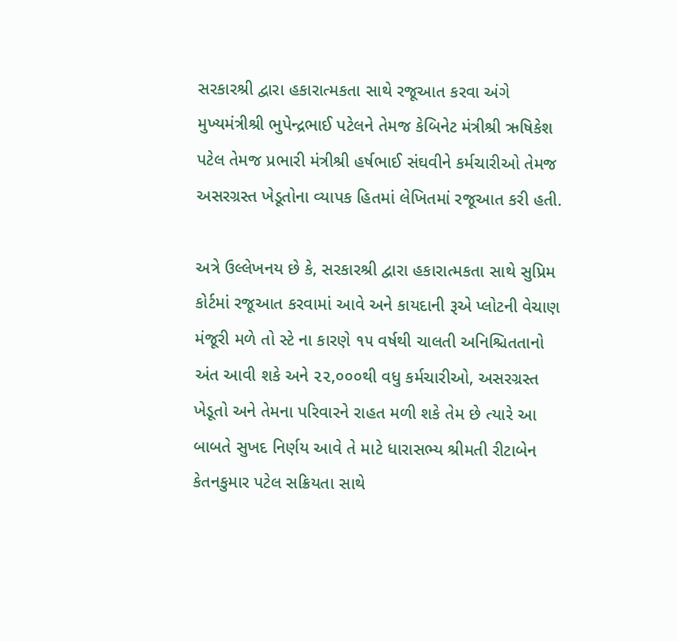સરકારશ્રી દ્વારા હકારાત્મકતા સાથે રજૂઆત કરવા અંગે મુખ્યમંત્રીશ્રી ભુપેન્દ્રભાઈ પટેલને તેમજ કેબિનેટ મંત્રીશ્રી ઋષિકેશ પટેલ તેમજ પ્રભારી મંત્રીશ્રી હર્ષભાઈ સંઘવીને કર્મચારીઓ તેમજ અસરગ્રસ્ત ખેડૂતોના વ્યાપક હિતમાં લેખિતમાં રજૂઆત કરી હતી.

અત્રે ઉલ્લેખનય છે કે, સરકારશ્રી દ્વારા હકારાત્મકતા સાથે સુપ્રિમ કોર્ટમાં રજૂઆત કરવામાં આવે અને કાયદાની રૂએ પ્લોટની વેચાણ મંજૂરી મળે તો સ્ટે ના કારણે ૧૫ વર્ષથી ચાલતી અનિશ્ચિતતાનો અંત આવી શકે અને ૨૨,૦૦૦થી વધુ કર્મચારીઓ, અસરગ્રસ્ત ખેડૂતો અને તેમના પરિવારને રાહત મળી શકે તેમ છે ત્યારે આ બાબતે સુખદ નિર્ણય આવે તે માટે ધારાસભ્ય શ્રીમતી રીટાબેન કેતનકુમાર પટેલ સક્રિયતા સાથે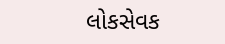લોકસેવક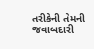તરીકેની તેમની જવાબદારી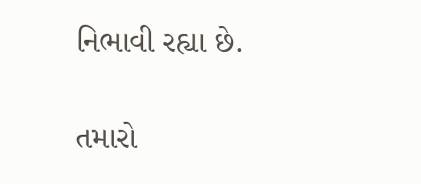નિભાવી રહ્યા છે.

તમારો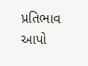પ્રતિભાવ આપો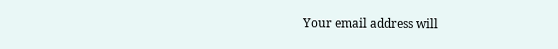Your email address will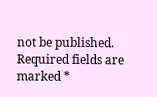not be published. Required fields are marked *